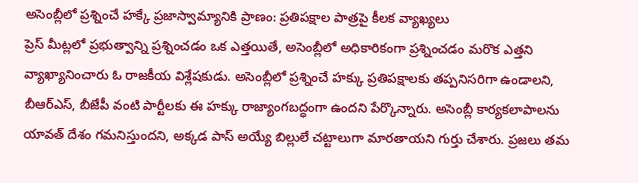అసెంబ్లీలో ప్రశ్నించే హక్కే ప్రజాస్వామ్యానికి ప్రాణం: ప్రతిపక్షాల పాత్రపై కీలక వ్యాఖ్యలు
ప్రెస్ మీట్లలో ప్రభుత్వాన్ని ప్రశ్నించడం ఒక ఎత్తయితే, అసెంబ్లీలో అధికారికంగా ప్రశ్నించడం మరొక ఎత్తని వ్యాఖ్యానించారు ఓ రాజకీయ విశ్లేషకుడు. అసెంబ్లీలో ప్రశ్నించే హక్కు ప్రతిపక్షాలకు తప్పనిసరిగా ఉండాలని, బీఆర్ఎస్, బీజేపీ వంటి పార్టీలకు ఈ హక్కు రాజ్యాంగబద్ధంగా ఉందని పేర్కొన్నారు. అసెంబ్లీ కార్యకలాపాలను యావత్ దేశం గమనిస్తుందని, అక్కడ పాస్ అయ్యే బిల్లులే చట్టాలుగా మారతాయని గుర్తు చేశారు. ప్రజలు తమ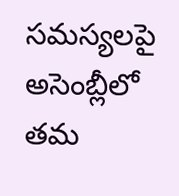సమస్యలపై అసెంబ్లీలో తమ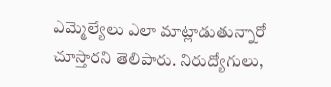ఎమ్మెల్యేలు ఎలా మాట్లాడుతున్నారో చూస్తారని తెలిపారు. నిరుద్యోగులు,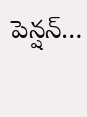పెన్షన్…